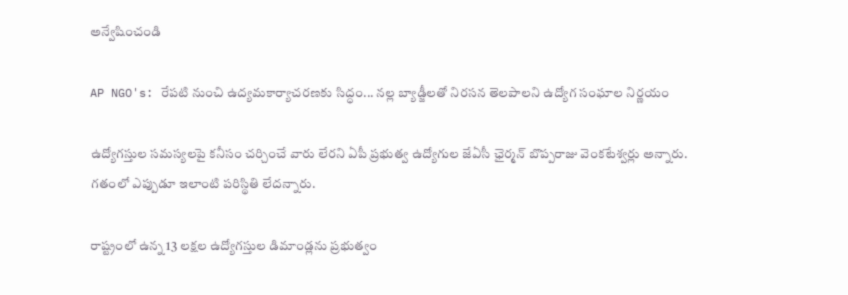అన్వేషించండి

AP NGO's: రేపటి నుంచి ఉద్యమకార్యాచరణకు సిద్ధం... నల్ల బ్యాడ్జీలతో నిరసన తెలపాలని ఉద్యోగ సంఘాల నిర్ణయం

ఉద్యోగస్తుల సమస్యలపై కనీసం చర్చించే వారు లేరని ఏపీ ప్రభుత్వ ఉద్యోగుల జేఏసీ ఛైర్మన్ బొప్పరాజు వెంకటేశ్వర్లు అన్నారు. గతంలో ఎప్పుడూ ఇలాంటి పరిస్థితి లేదన్నారు.

రాష్ట్రంలో ఉన్న 13 లక్షల ఉద్యోగస్తుల డిమాండ్లను ప్రభుత్వం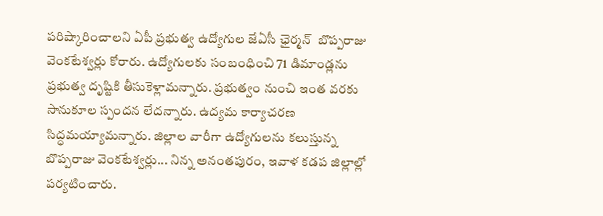పరిష్కారించాలని ఏపీ ప్రభుత్వ ఉద్యోగుల జేఏసీ ఛైర్మన్  బొప్పరాజు వెంకటేశ్వర్లు కోరారు. ఉద్యోగులకు సంబంధించి 71 డిమాండ్లను ప్రభుత్వ దృష్టికి తీసుకెళ్లామన్నారు. ప్రభుత్వం నుంచి ఇంత వరకు సానుకూల స్పందన లేదన్నారు. ఉద్యమ కార్యాచరణ సిద్ధమయ్యామన్నారు. జిల్లాల వారీగా ఉద్యోగులను కలుస్తున్న బొప్పరాజు వెంకటేశ్వర్లు... నిన్న అనంతపురం, ఇవాళ కడప జిల్లాల్లో పర్యటించారు.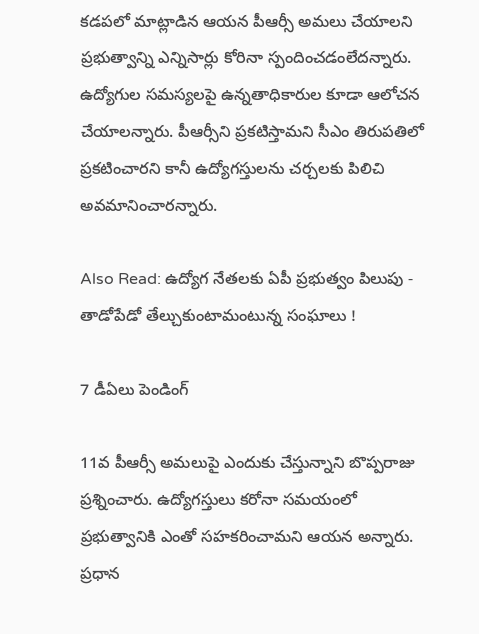కడపలో మాట్లాడిన ఆయన పీఆర్సీ అమలు చేయాలని ప్రభుత్వాన్ని ఎన్నిసార్లు కోరినా స్పందించడంలేదన్నారు. ఉద్యోగుల సమస్యలపై ఉన్నతాధికారుల కూడా ఆలోచన చేయాలన్నారు. పీఆర్సీని ప్రకటిస్తామని సీఎం తిరుపతిలో ప్రకటించారని కానీ ఉద్యోగస్తులను చర్చలకు పిలిచి అవమానించారన్నారు.

Also Read: ఉద్యోగ నేతలకు ఏపీ ప్రభుత్వం పిలుపు - తాడోపేడో తేల్చుకుంటామంటున్న సంఘాలు !

7 డీఏలు పెండింగ్

11వ పీఆర్సీ అమలుపై ఎందుకు చేస్తున్నాని బొప్పరాజు ప్రశ్నించారు. ఉద్యోగస్తులు కరోనా సమయంలో ప్రభుత్వానికి ఎంతో సహకరించామని ఆయన అన్నారు.  ప్రధాన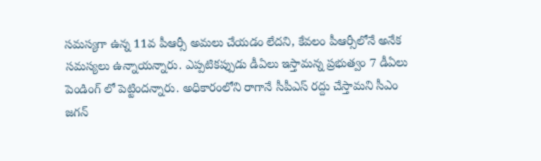సమస్యగా ఉన్న 11వ పీఆర్సీ అమలు చేయడం లేదని, కేవలం పీఆర్సీలోనే అనేక సమస్యలు ఉన్నాయన్నారు. ఎప్పటికప్పుడు డీఏలు ఇస్తామన్న ప్రభుత్వం 7 డీఏలు పెండింగ్ లో పెట్టిందన్నారు. అధికారంలోని రాగానే సీపీఎస్ రద్దు చేస్తామని సీఎం జగన్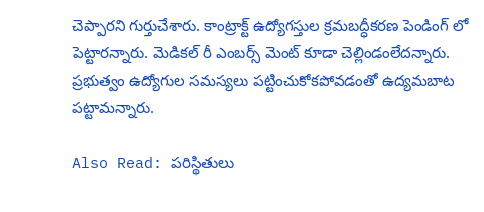చెప్పారని గుర్తుచేశారు. కాంట్రాక్ట్ ఉద్యోగస్తుల క్రమబద్ధీకరణ పెండింగ్ లో పెట్టారన్నారు. మెడికల్ రీ ఎంబర్స్ మెంట్ కూడా చెల్లిండంలేదన్నారు. ప్రభుత్వం ఉద్యోగుల సమస్యలు పట్టించుకోకపోవడంతో ఉద్యమబాట పట్టామన్నారు.

Also Read: పరిస్థితులు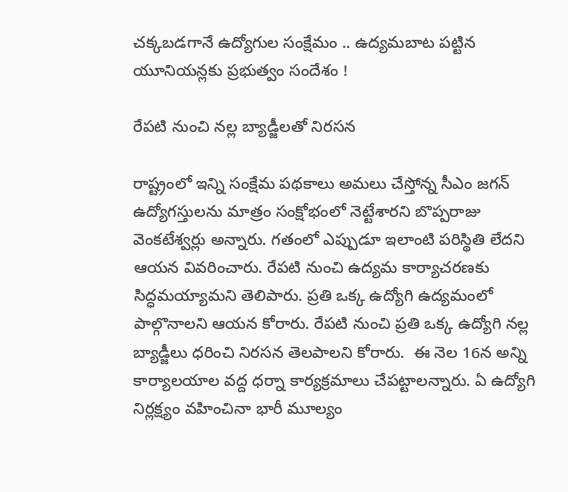చక్కబడగానే ఉద్యోగుల సంక్షేమం .. ఉద్యమబాట పట్టిన యూనియన్లకు ప్రభుత్వం సందేశం !

రేపటి నుంచి నల్ల బ్యాడ్జీలతో నిరసన

రాష్ట్రంలో ఇన్ని సంక్షేమ పథకాలు అమలు చేస్తోన్న సీఎం జగన్ ఉద్యోగస్తులను మాత్రం సంక్షోభంలో నెట్టేశారని బొప్పరాజు వెంకటేశ్వర్లు అన్నారు. గతంలో ఎప్పుడూ ఇలాంటి పరిస్థితి లేదని ఆయన వివరించారు. రేపటి నుంచి ఉద్యమ కార్యాచరణకు సిద్ధమయ్యామని తెలిపారు. ప్రతి ఒక్క ఉద్యోగి ఉద్యమంలో పాల్గొనాలని ఆయన కోరారు. రేపటి నుంచి ప్రతి ఒక్క ఉద్యోగి నల్ల బ్యాడ్జీలు ధరించి నిరసన తెలపాలని కోరారు.  ఈ నెల 16న అన్ని కార్యాలయాల వద్ద ధర్నా కార్యక్రమాలు చేపట్టాలన్నారు. ఏ ఉద్యోగి నిర్లక్ష్యం వహించినా భారీ మూల్యం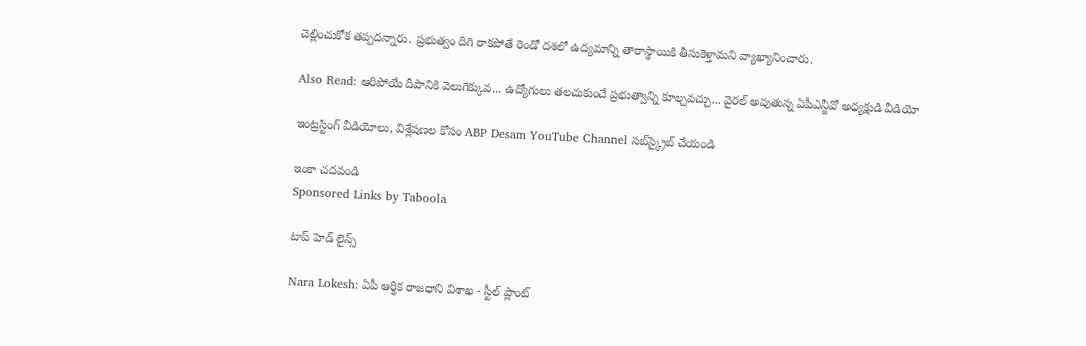చెల్లించుకోక తప్పదన్నారు. ప్రభుత్వం దిగి రాకపోతే రెండో దశలో ఉద్యమాన్ని తారాస్థాయికి తీసుకెళ్తామని వ్యాఖ్యానించారు.

Also Read: ఆరిపోయే దీపానికి వెలుగెక్కువ... ఉద్యోగులు తలచుకుంచే ప్రభుత్వాన్ని కూల్చవచ్చు... వైరల్ అవుతున్న ఏపీఎన్జీవో అధ్యక్షుడి వీడియో

ఇంట్రస్టింగ్‌ వీడియోలు, విశ్లేషణల కోసం ABP Desam YouTube Channel సబ్‌స్క్రైబ్‌ చేయండి

ఇంకా చదవండి
Sponsored Links by Taboola

టాప్ హెడ్ లైన్స్

Nara Lokesh: ఏపీ ఆర్థిక రాజధాని విశాఖ - స్టీల్ ప్లాంట్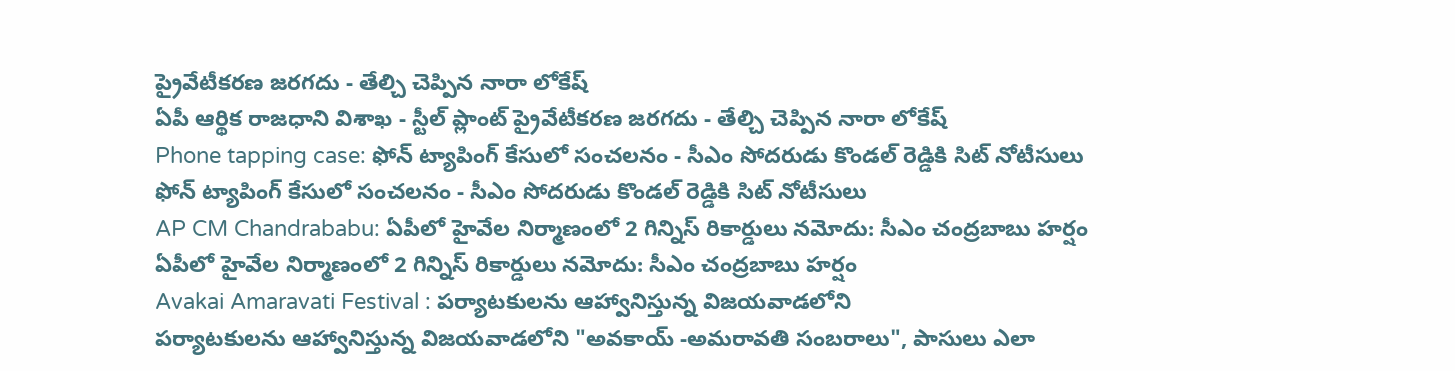ప్రైవేటీకరణ జరగదు - తేల్చి చెప్పిన నారా లోకేష్
ఏపీ ఆర్థిక రాజధాని విశాఖ - స్టీల్ ప్లాంట్ ప్రైవేటీకరణ జరగదు - తేల్చి చెప్పిన నారా లోకేష్
Phone tapping case: ఫోన్ ట్యాపింగ్ కేసులో సంచలనం - సీఎం సోదరుడు కొండల్ రెడ్డికి సిట్ నోటీసులు
ఫోన్ ట్యాపింగ్ కేసులో సంచలనం - సీఎం సోదరుడు కొండల్ రెడ్డికి సిట్ నోటీసులు
AP CM Chandrababu: ఏపీలో హైవేల నిర్మాణంలో 2 గిన్నిస్ రికార్డులు నమోదు: సీఎం చంద్రబాబు హర్షం
ఏపీలో హైవేల నిర్మాణంలో 2 గిన్నిస్ రికార్డులు నమోదు: సీఎం చంద్రబాబు హర్షం
Avakai Amaravati Festival : పర్యాటకులను ఆహ్వానిస్తున్న విజయవాడలోని
పర్యాటకులను ఆహ్వానిస్తున్న విజయవాడలోని "అవకాయ్ -అమరావతి సంబరాలు", పాసులు ఎలా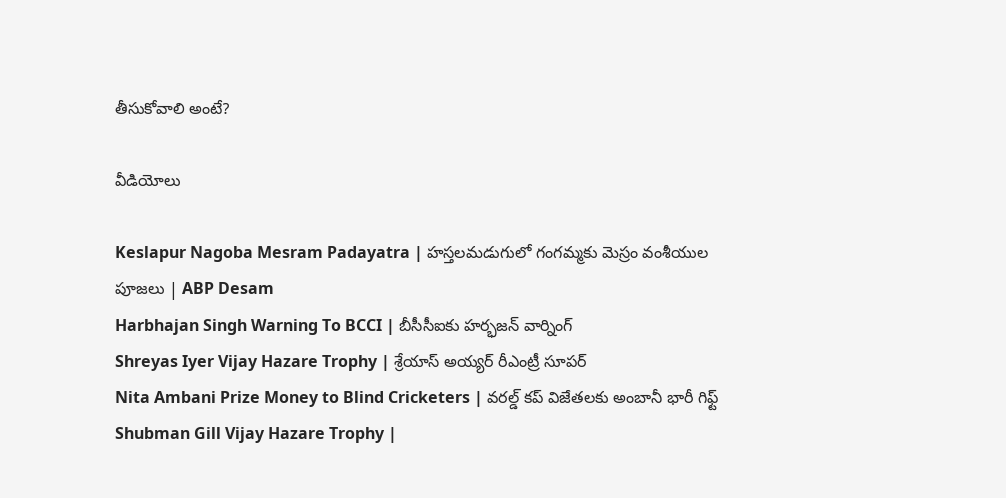తీసుకోవాలి అంటే?

వీడియోలు

Keslapur Nagoba Mesram Padayatra | హస్తలమడుగులో గంగమ్మకు మెస్రం వంశీయుల పూజలు | ABP Desam
Harbhajan Singh Warning To BCCI | బీసీసీఐకు హర్భజన్ వార్నింగ్
Shreyas Iyer Vijay Hazare Trophy | శ్రేయాస్ అయ్య‌ర్‌ రీఎంట్రీ సూపర్
Nita Ambani Prize Money to Blind Cricketers | వరల్డ్ కప్ విజేతలకు అంబానీ భారీ గిఫ్ట్
Shubman Gill Vijay Hazare Trophy |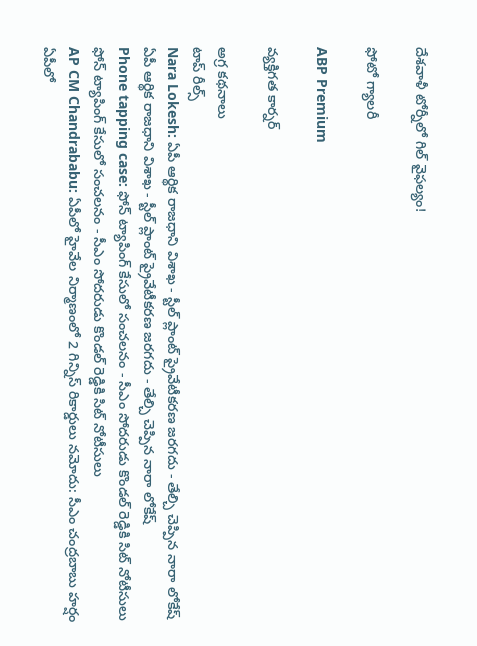దేశవాళీ టోర్నీలో గిల్ వైఫల్యం!

ఫోటో గ్యాలరీ

ABP Premium

వ్యక్తిగత కార్నర్

అగ్ర కథనాలు
టాప్ రీల్స్
Nara Lokesh: ఏపీ ఆర్థిక రాజధాని విశాఖ - స్టీల్ ప్లాంట్ ప్రైవేటీకరణ జరగదు - తేల్చి చెప్పిన నారా లోకేష్
ఏపీ ఆర్థిక రాజధాని విశాఖ - స్టీల్ ప్లాంట్ ప్రైవేటీకరణ జరగదు - తేల్చి చెప్పిన నారా లోకేష్
Phone tapping case: ఫోన్ ట్యాపింగ్ కేసులో సంచలనం - సీఎం సోదరుడు కొండల్ రెడ్డికి సిట్ నోటీసులు
ఫోన్ ట్యాపింగ్ కేసులో సంచలనం - సీఎం సోదరుడు కొండల్ రెడ్డికి సిట్ నోటీసులు
AP CM Chandrababu: ఏపీలో హైవేల నిర్మాణంలో 2 గిన్నిస్ రికార్డులు నమోదు: సీఎం చంద్రబాబు హర్షం
ఏపీలో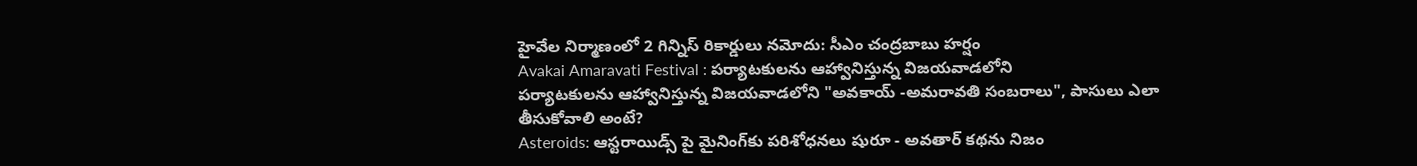హైవేల నిర్మాణంలో 2 గిన్నిస్ రికార్డులు నమోదు: సీఎం చంద్రబాబు హర్షం
Avakai Amaravati Festival : పర్యాటకులను ఆహ్వానిస్తున్న విజయవాడలోని
పర్యాటకులను ఆహ్వానిస్తున్న విజయవాడలోని "అవకాయ్ -అమరావతి సంబరాలు", పాసులు ఎలా తీసుకోవాలి అంటే?
Asteroids: ఆస్టరాయిడ్స్ పై మైనింగ్‌కు పరిశోధనలు షురూ - అవతార్‌ కథను నిజం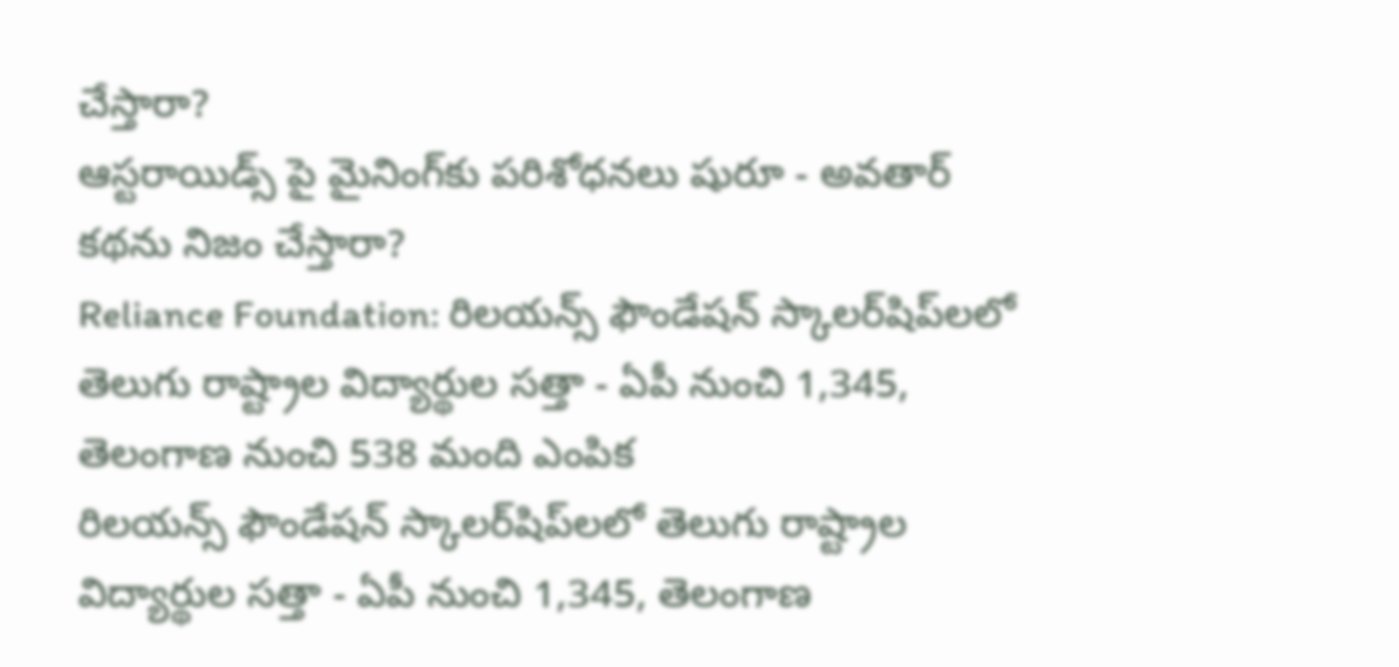చేస్తారా?
ఆస్టరాయిడ్స్ పై మైనింగ్‌కు పరిశోధనలు షురూ - అవతార్‌ కథను నిజం చేస్తారా?
Reliance Foundation: రిలయన్స్ ఫౌండేషన్ స్కాలర్‌షిప్‌లలో తెలుగు రాష్ట్రాల విద్యార్థుల సత్తా - ఏపీ నుంచి 1,345, తెలంగాణ నుంచి 538 మంది ఎంపిక
రిలయన్స్ ఫౌండేషన్ స్కాలర్‌షిప్‌లలో తెలుగు రాష్ట్రాల విద్యార్థుల సత్తా - ఏపీ నుంచి 1,345, తెలంగాణ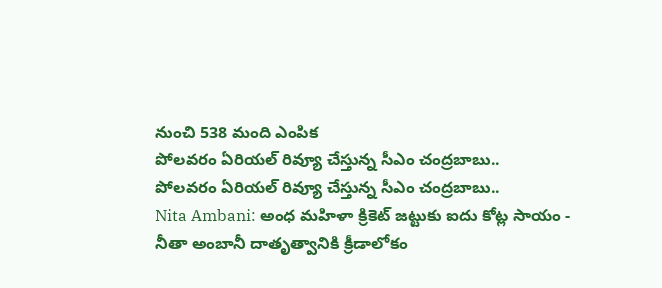నుంచి 538 మంది ఎంపిక
పోలవరం ఏరియల్‌ రివ్యూ చేస్తున్న సీఎం చంద్రబాబు..
పోలవరం ఏరియల్‌ రివ్యూ చేస్తున్న సీఎం చంద్రబాబు..
Nita Ambani: అంధ మహిళా క్రికెట్ జట్టుకు ఐదు కోట్ల సాయం - నీతా అంబానీ దాతృత్వానికి క్రీడాలోకం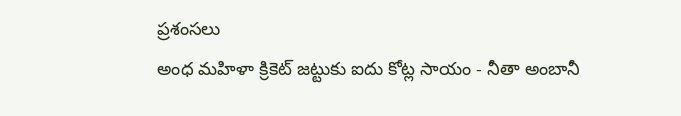ప్రశంసలు
అంధ మహిళా క్రికెట్ జట్టుకు ఐదు కోట్ల సాయం - నీతా అంబానీ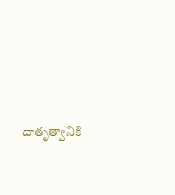దాతృత్వానికి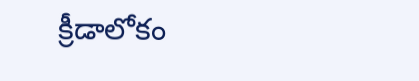క్రీడాలోకం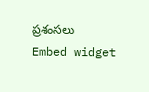ప్రశంసలు
Embed widget